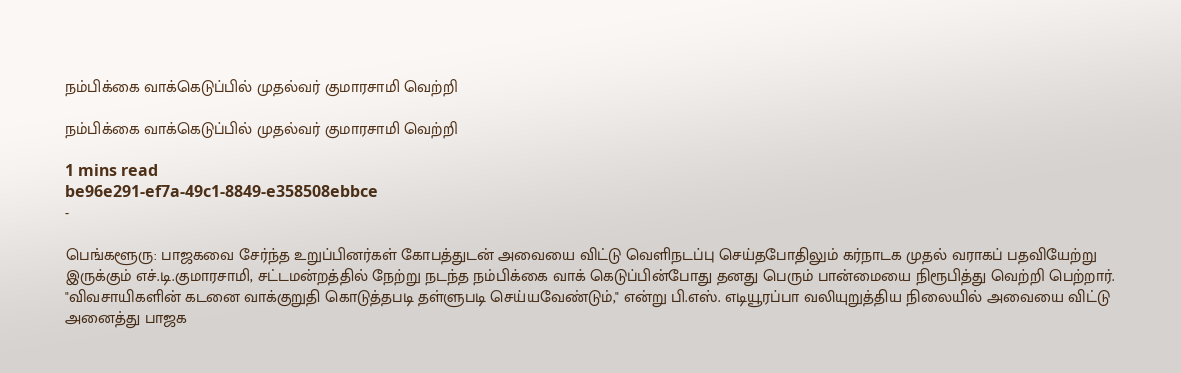நம்பிக்கை வாக்கெடுப்பில் முதல்வர் குமாரசாமி வெற்றி

நம்பிக்கை வாக்கெடுப்பில் முதல்வர் குமாரசாமி வெற்றி

1 mins read
be96e291-ef7a-49c1-8849-e358508ebbce
-

பெங்களூரு: பாஜகவை சேர்ந்த உறுப்பினர்கள் கோபத்துடன் அவையை விட்டு வெளிநடப்பு செய்தபோதிலும் கர்நாடக முதல் வராகப் பதவியேற்று இருக்கும் எச்.டி.குமாரசாமி, சட்டமன்றத்தில் நேற்று நடந்த நம்பிக்கை வாக் கெடுப்பின்போது தனது பெரும் பான்மையை நிரூபித்து வெற்றி பெற்றார். "விவசாயிகளின் கடனை வாக்குறுதி கொடுத்தபடி தள்ளுபடி செய்யவேண்டும்," என்று பி.எஸ். எடியூரப்பா வலியுறுத்திய நிலையில் அவையை விட்டு அனைத்து பாஜக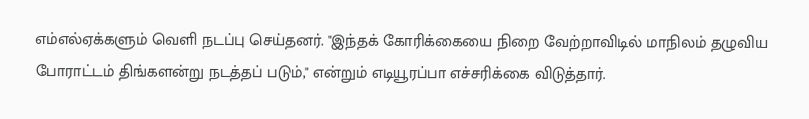எம்எல்ஏக்களும் வெளி நடப்பு செய்தனர். "இந்தக் கோரிக்கையை நிறை வேற்றாவிடில் மாநிலம் தழுவிய போராட்டம் திங்களன்று நடத்தப் படும்," என்றும் எடியூரப்பா எச்சரிக்கை விடுத்தார்.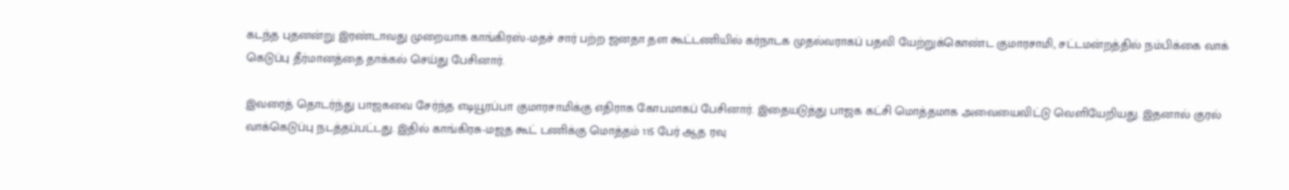கடந்த புதனன்று இரண்டாவது முறையாக காங்கிரஸ்-மதச் சார் பற்ற ஜனதா தள கூட்டணியில் கர்நாடக முதல்வராகப் பதவி யேற்றுக்கொண்ட குமாரசாமி, சட்டமன்றத்தில் நம்பிக்கை வாக் கெடுப்பு தீர்மானத்தை தாக்கல் செய்து பேசினார்.

இவரைத் தொடர்ந்து பாஜகவை சேர்ந்த எடியூரப்பா குமாரசாமிக்கு எதிராக கோபமாகப் பேசினார். இதையடுத்து பாஜக கட்சி மொத்தமாக அவையைவிட்டு வெளியேறியது. இதனால் குரல் வாக்கெடுப்பு நடத்தப்பட்டது. இதில் காங்கிரசு-மஜத கூட் டணிக்கு மொத்தம் 115 பேர் ஆத ரவு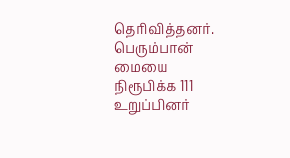தெரிவித்தனர். பெரும்பான் மையை நிரூபிக்க 111 உறுப்பினர்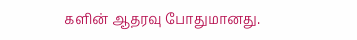களின் ஆதரவு போதுமானது.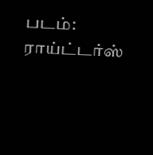படம்: ராய்ட்டர்ஸ்